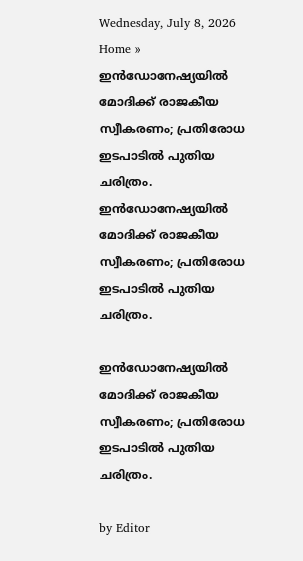Wednesday, July 8, 2026
Home » ഇന്‍ഡോനേഷ്യയില്‍ മോദിക്ക് രാജകീയ സ്വീകരണം; പ്രതിരോധ ഇടപാടിൽ പുതിയ ചരിത്രം.
ഇന്‍ഡോനേഷ്യയില്‍ മോദിക്ക് രാജകീയ സ്വീകരണം; പ്രതിരോധ ഇടപാടിൽ പുതിയ ചരിത്രം.

ഇന്‍ഡോനേഷ്യയില്‍ മോദിക്ക് രാജകീയ സ്വീകരണം; പ്രതിരോധ ഇടപാടിൽ പുതിയ ചരിത്രം.

by Editor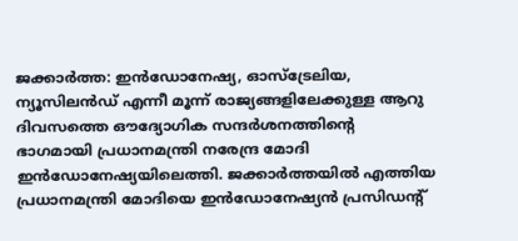ജക്കാര്‍ത്ത: ഇന്‍ഡോനേഷ്യ, ഓസ്‌ട്രേലിയ, ന്യൂസിലന്‍ഡ് എന്നീ മൂന്ന് രാജ്യങ്ങളിലേക്കുള്ള ആറു ദിവസത്തെ ഔദ്യോഗിക സന്ദര്‍ശനത്തിന്റെ ഭാഗമായി പ്രധാനമന്ത്രി നരേന്ദ്ര മോദി ഇന്‍ഡോനേഷ്യയിലെത്തി. ജക്കാര്‍ത്തയില്‍ എത്തിയ പ്രധാനമന്ത്രി മോദിയെ ഇന്‍ഡോനേഷ്യന്‍ പ്രസിഡന്റ്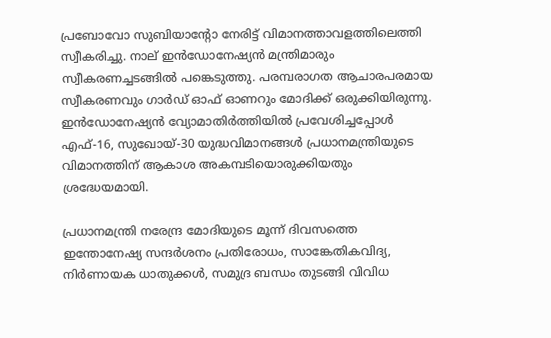പ്രബോവോ സുബിയാന്റോ നേരിട്ട് വിമാനത്താവളത്തിലെത്തി സ്വീകരിച്ചു. നാല് ഇന്‍ഡോനേഷ്യന്‍ മന്ത്രിമാരും സ്വീകരണച്ചടങ്ങില്‍ പങ്കെടുത്തു. പരമ്പരാഗത ആചാരപരമായ സ്വീകരണവും ഗാര്‍ഡ് ഓഫ് ഓണറും മോദിക്ക് ഒരുക്കിയിരുന്നു. ഇന്‍ഡോനേഷ്യന്‍ വ്യോമാതിര്‍ത്തിയില്‍ പ്രവേശിച്ചപ്പോള്‍ എഫ്-16, സുഖോയ്-30 യുദ്ധവിമാനങ്ങള്‍ പ്രധാനമന്ത്രിയുടെ വിമാനത്തിന് ആകാശ അകമ്പടിയൊരുക്കിയതും ശ്രദ്ധേയമായി.

പ്രധാനമന്ത്രി നരേന്ദ്ര മോദിയുടെ മൂന്ന് ദിവസത്തെ ഇന്തോനേഷ്യ സന്ദര്‍ശനം പ്രതിരോധം, സാങ്കേതികവിദ്യ, നിര്‍ണായക ധാതുക്കള്‍, സമുദ്ര ബന്ധം തുടങ്ങി വിവിധ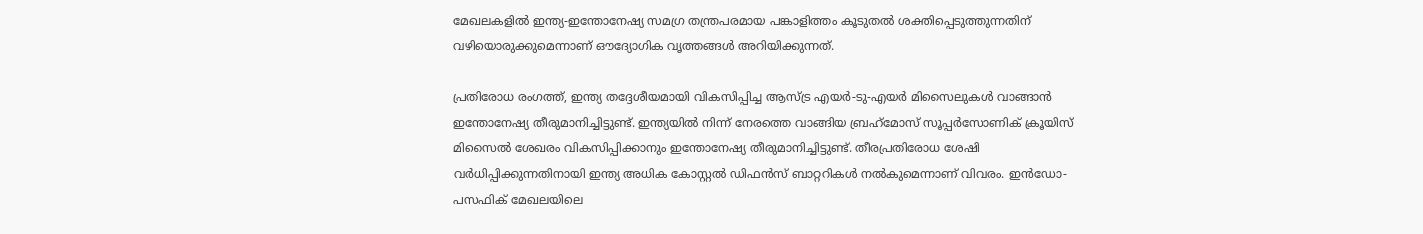മേഖലകളില്‍ ഇന്ത്യ-ഇന്തോനേഷ്യ സമഗ്ര തന്ത്രപരമായ പങ്കാളിത്തം കൂടുതല്‍ ശക്തിപ്പെടുത്തുന്നതിന് വഴിയൊരുക്കുമെന്നാണ് ഔദ്യോഗിക വൃത്തങ്ങള്‍ അറിയിക്കുന്നത്.

പ്രതിരോധ രംഗത്ത്, ഇന്ത്യ തദ്ദേശീയമായി വികസിപ്പിച്ച ആസ്ട്ര എയര്‍-ടു-എയര്‍ മിസൈലുകള്‍ വാങ്ങാന്‍ ഇന്തോനേഷ്യ തീരുമാനിച്ചിട്ടുണ്ട്. ഇന്ത്യയില്‍ നിന്ന് നേരത്തെ വാങ്ങിയ ബ്രഹ്‌മോസ് സൂപ്പര്‍സോണിക് ക്രൂയിസ് മിസൈല്‍ ശേഖരം വികസിപ്പിക്കാനും ഇന്തോനേഷ്യ തീരുമാനിച്ചിട്ടുണ്ട്. തീരപ്രതിരോധ ശേഷി വര്‍ധിപ്പിക്കുന്നതിനായി ഇന്ത്യ അധിക കോസ്റ്റല്‍ ഡിഫന്‍സ് ബാറ്ററികള്‍ നല്‍കുമെന്നാണ് വിവരം. ഇന്‍ഡോ-പസഫിക് മേഖലയിലെ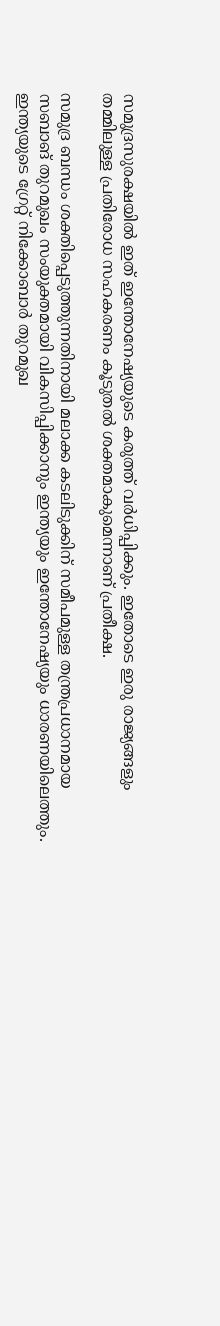സമുദ്രസുരക്ഷയില്‍ ഇത് ഇന്തോനേഷ്യയുടെ കരുത്ത് വര്‍ധിപ്പിക്കും. ഇതോടെ ഇരു രാജ്യങ്ങളും തമ്മിലുള്ള പ്രതിരോധ സഹകരണം കൂടുതല്‍ ശക്തമാകുമെന്നാണ് പ്രതീക്ഷ.

സമുദ്ര ബന്ധം ശക്തിപ്പെടുത്തുന്നതിനായി മലാക്ക കടലിടുക്കിന് സമീപമുള്ള തന്ത്രപ്രധാനമായ സബാങ് തുറമുഖം സംയുക്തമായി വികസിപ്പിക്കാനും ഇന്ത്യയും ഇന്തോനേഷ്യയും ധാരണയിലെത്തും. ഇന്ത്യയുടെ ഗ്രേറ്റ് നിക്കോബാർ തുറമുഖ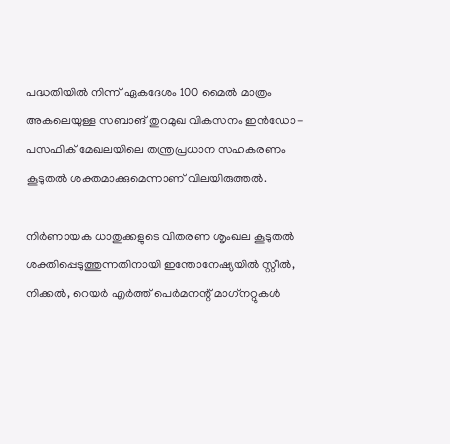പദ്ധതിയിൽ നിന്ന് ഏകദേശം 100 മൈൽ മാത്രം അകലെയുള്ള സബാങ് തുറമുഖ വികസനം ഇൻഡോ-പസഫിക് മേഖലയിലെ തന്ത്രപ്രധാന സഹകരണം കൂടുതൽ ശക്തമാക്കുമെന്നാണ് വിലയിരുത്തൽ.

നിര്‍ണായക ധാതുക്കളുടെ വിതരണ ശൃംഖല കൂടുതല്‍ ശക്തിപ്പെടുത്തുന്നതിനായി ഇന്തോനേഷ്യയില്‍ സ്റ്റീല്‍, നിക്കല്‍, റെയര്‍ എര്‍ത്ത് പെര്‍മനന്റ് മാഗ്‌നറ്റുകള്‍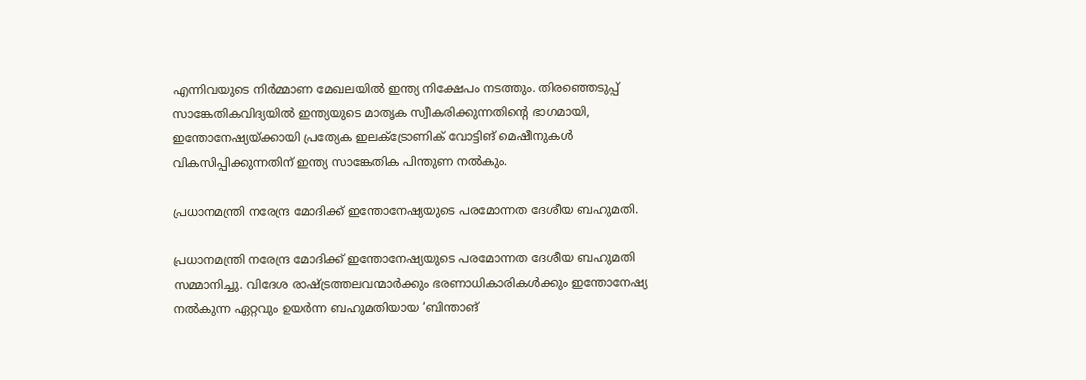എന്നിവയുടെ നിര്‍മ്മാണ മേഖലയില്‍ ഇന്ത്യ നിക്ഷേപം നടത്തും. തിരഞ്ഞെടുപ്പ് സാങ്കേതികവിദ്യയില്‍ ഇന്ത്യയുടെ മാതൃക സ്വീകരിക്കുന്നതിന്റെ ഭാഗമായി, ഇന്തോനേഷ്യയ്‌ക്കായി പ്രത്യേക ഇലക്ട്രോണിക് വോട്ടിങ് മെഷീനുകള്‍ വികസിപ്പിക്കുന്നതിന് ഇന്ത്യ സാങ്കേതിക പിന്തുണ നല്‍കും.

പ്രധാനമന്ത്രി നരേന്ദ്ര മോദിക്ക് ഇന്തോനേഷ്യയുടെ പരമോന്നത ദേശീയ ബഹുമതി.

പ്രധാനമന്ത്രി നരേന്ദ്ര മോദിക്ക് ഇന്തോനേഷ്യയുടെ പരമോന്നത ദേശീയ ബഹുമതി സമ്മാനിച്ചു. വിദേശ രാഷ്ട്രത്തലവന്മാർക്കും ഭരണാധികാരികൾക്കും ഇന്തോനേഷ്യ നൽകുന്ന ഏറ്റവും ഉയർന്ന ബഹുമതിയായ ‘ബിന്താങ്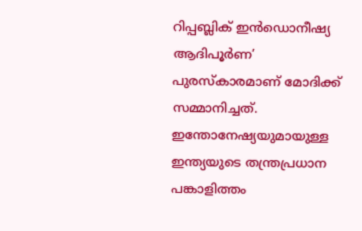റിപ്പബ്ലിക് ഇൻഡൊനീഷ്യ ആദിപൂർണ’ പുരസ്‌കാരമാണ് മോദിക്ക് സമ്മാനിച്ചത്. ഇന്തോനേഷ്യയുമായുള്ള ഇന്ത്യയുടെ തന്ത്രപ്രധാന പങ്കാളിത്തം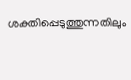ശക്തിപ്പെടുത്തുന്നതിലും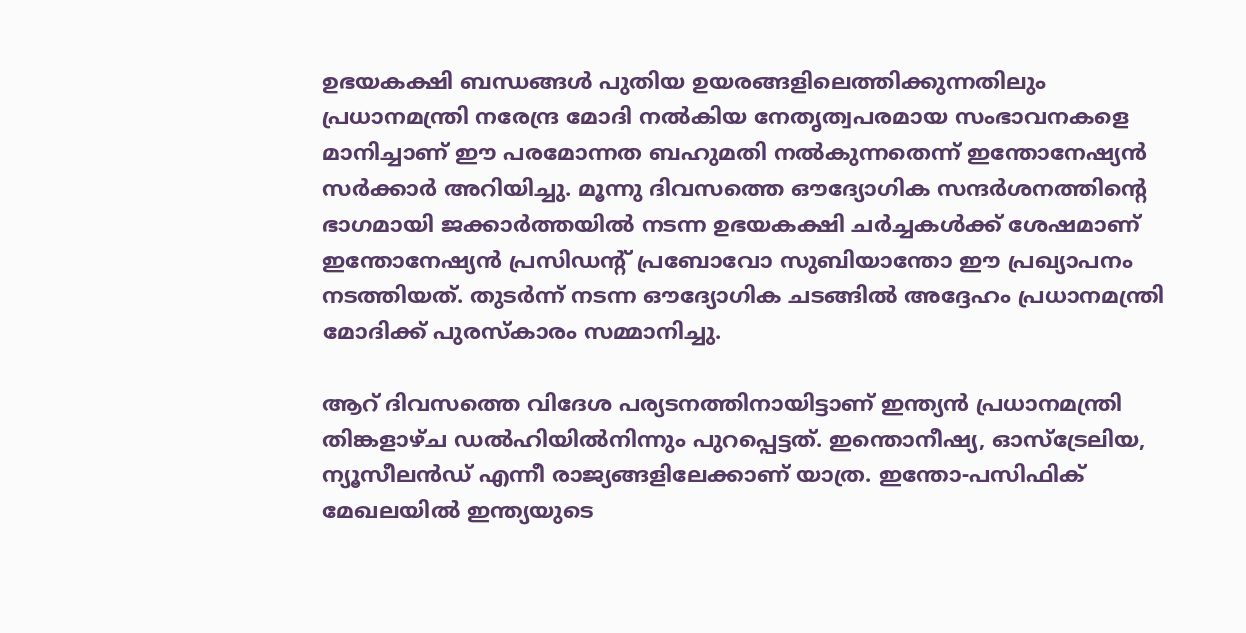ഉഭയകക്ഷി ബന്ധങ്ങൾ പുതിയ ഉയരങ്ങളിലെത്തിക്കുന്നതിലും പ്രധാനമന്ത്രി നരേന്ദ്ര മോദി നൽകിയ നേതൃത്വപരമായ സംഭാവനകളെ മാനിച്ചാണ് ഈ പരമോന്നത ബഹുമതി നൽകുന്നതെന്ന് ഇന്തോനേഷ്യൻ സർക്കാർ അറിയിച്ചു. മൂന്നു ദിവസത്തെ ഔദ്യോഗിക സന്ദര്‍ശനത്തിന്റെ ഭാഗമായി ജക്കാര്‍ത്തയില്‍ നടന്ന ഉഭയകക്ഷി ചര്‍ച്ചകള്‍ക്ക് ശേഷമാണ് ഇന്തോനേഷ്യന്‍ പ്രസിഡന്റ് പ്രബോവോ സുബിയാന്തോ ഈ പ്രഖ്യാപനം നടത്തിയത്. തുടര്‍ന്ന് നടന്ന ഔദ്യോഗിക ചടങ്ങില്‍ അദ്ദേഹം പ്രധാനമന്ത്രി മോദിക്ക് പുരസ്‌കാരം സമ്മാനിച്ചു.

ആറ് ദിവസത്തെ വിദേശ പര്യടനത്തിനായിട്ടാണ് ഇന്ത്യൻ പ്രധാനമന്ത്രി തിങ്കളാഴ്‌ച ഡൽഹിയിൽനിന്നും പുറപ്പെട്ടത്. ഇന്തൊനീഷ്യ, ഓസ്ട്രേലിയ, ന്യൂസീലൻഡ് എന്നീ രാജ്യങ്ങളിലേക്കാണ് യാത്ര. ഇന്തോ-പസിഫിക് മേഖലയിൽ ഇന്ത്യയുടെ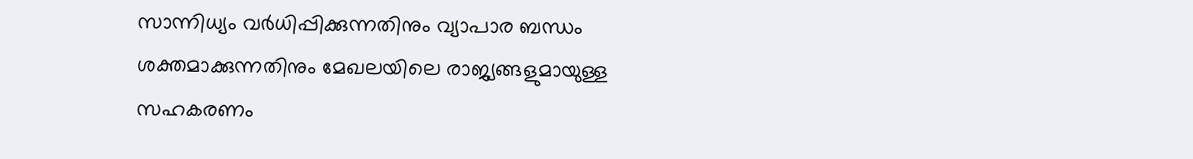സാന്നിധ്യം വർധിപ്പിക്കുന്നതിനും വ്യാപാര ബന്ധം ശക്തമാക്കുന്നതിനും മേഖലയിലെ രാജ്യങ്ങളുമായുള്ള സഹകരണം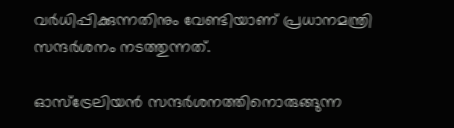വർധിപ്പിക്കുന്നതിനും വേണ്ടിയാണ് പ്രധാനമന്ത്രി സന്ദർശനം നടത്തുന്നത്.

ഓസ്‌ട്രേലിയന്‍ സന്ദര്‍ശനത്തിനൊരുങ്ങുന്ന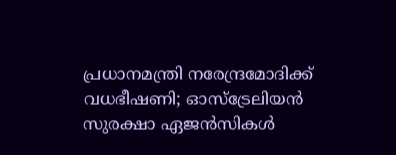പ്രധാനമന്ത്രി നരേന്ദ്രമോദിക്ക് വധഭീഷണി; ഓസ്ട്രേലിയൻ സുരക്ഷാ ഏജൻസികൾ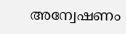അന്വേഷണം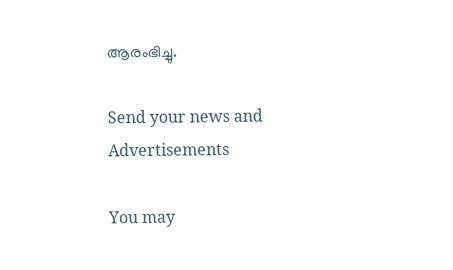ആരംഭിച്ചു.

Send your news and Advertisements

You may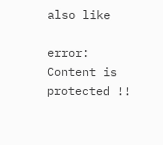also like

error: Content is protected !!